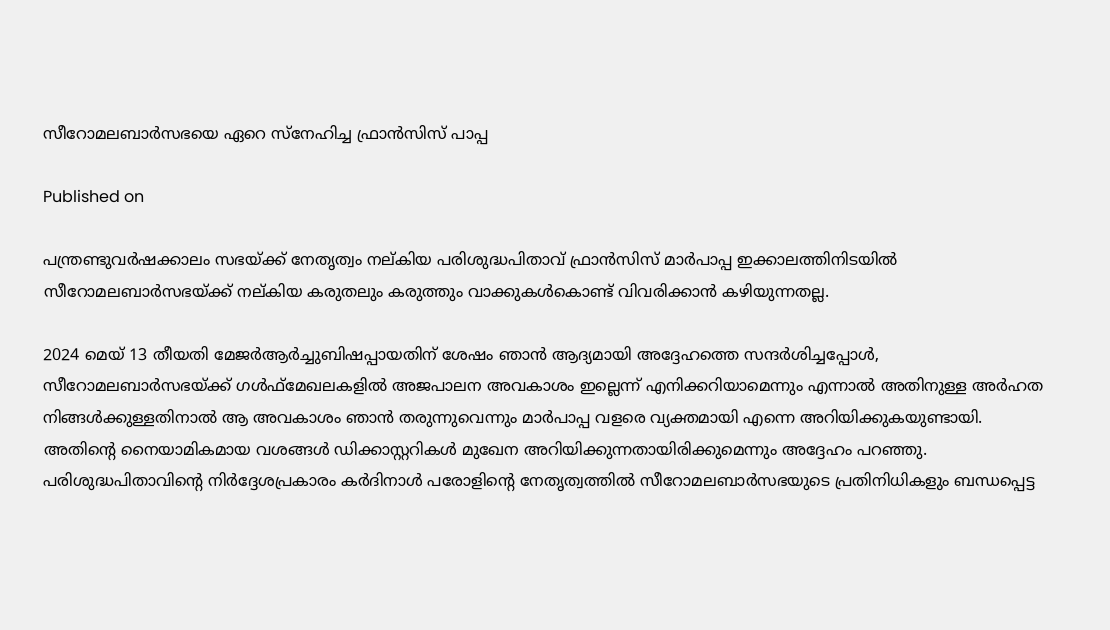സീറോമലബാർസഭയെ ഏറെ സ്നേഹിച്ച ഫ്രാൻസിസ് പാപ്പ

Published on

പന്ത്രണ്ടുവർഷക്കാലം സഭയ്ക്ക് നേതൃത്വം നല്കിയ പരിശുദ്ധപിതാവ് ഫ്രാൻസിസ് മാർപാപ്പ ഇക്കാലത്തിനിടയിൽ സീറോമലബാർസഭയ്ക്ക് നല്കിയ കരുതലും കരുത്തും വാക്കുകൾകൊണ്ട് വിവരിക്കാൻ കഴിയുന്നതല്ല.

2024 മെയ് 13 തീയതി മേജർആർച്ചുബിഷപ്പായതിന് ശേഷം ഞാൻ ആദ്യമായി അദ്ദേഹത്തെ സന്ദർശിച്ചപ്പോൾ, സീറോമലബാർസഭയ്ക്ക് ഗൾഫ്മേഖലകളിൽ അജപാലന അവകാശം ഇല്ലെന്ന് എനിക്കറിയാമെന്നും എന്നാൽ അതിനുള്ള അർഹത നിങ്ങൾക്കുള്ളതിനാൽ ആ അവകാശം ഞാൻ തരുന്നുവെന്നും മാർപാപ്പ വളരെ വ്യക്തമായി എന്നെ അറിയിക്കുകയുണ്ടായി. അതിന്റെ നൈയാമികമായ വശങ്ങൾ ഡിക്കാസ്റ്ററികൾ മുഖേന അറിയിക്കുന്നതായിരിക്കുമെന്നും അദ്ദേഹം പറഞ്ഞു. പരിശുദ്ധപിതാവിന്റെ നിർദ്ദേശപ്രകാരം കർദിനാൾ പരോളിന്റെ നേതൃത്വത്തിൽ സീറോമലബാർസഭയുടെ പ്രതിനിധികളും ബന്ധപ്പെട്ട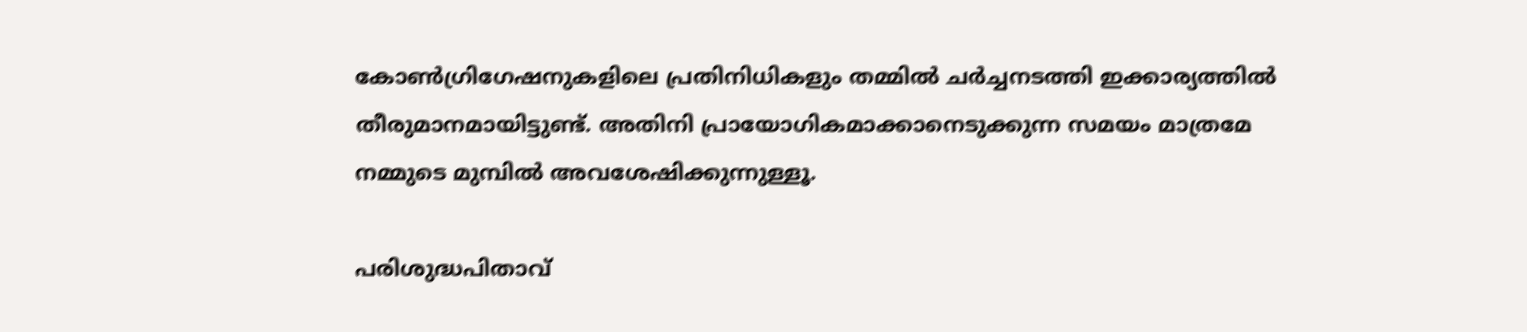കോൺഗ്രിഗേഷനുകളിലെ പ്രതിനിധികളും തമ്മിൽ ചർച്ചനടത്തി ഇക്കാര്യത്തിൽ തീരുമാനമായിട്ടുണ്ട്. അതിനി പ്രായോഗികമാക്കാനെടുക്കുന്ന സമയം മാത്രമേ നമ്മുടെ മുമ്പിൽ അവശേഷിക്കുന്നുള്ളൂ.

പരിശുദ്ധപിതാവ്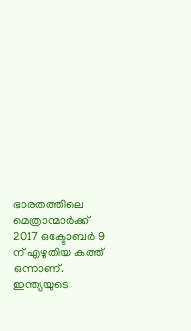ഭാരതത്തിലെ മെത്രാന്മാർക്ക് 2017 ഒക്ടോബർ 9 ന് എഴുതിയ കത്ത് ഒന്നാണ്. ഇന്ത്യയുടെ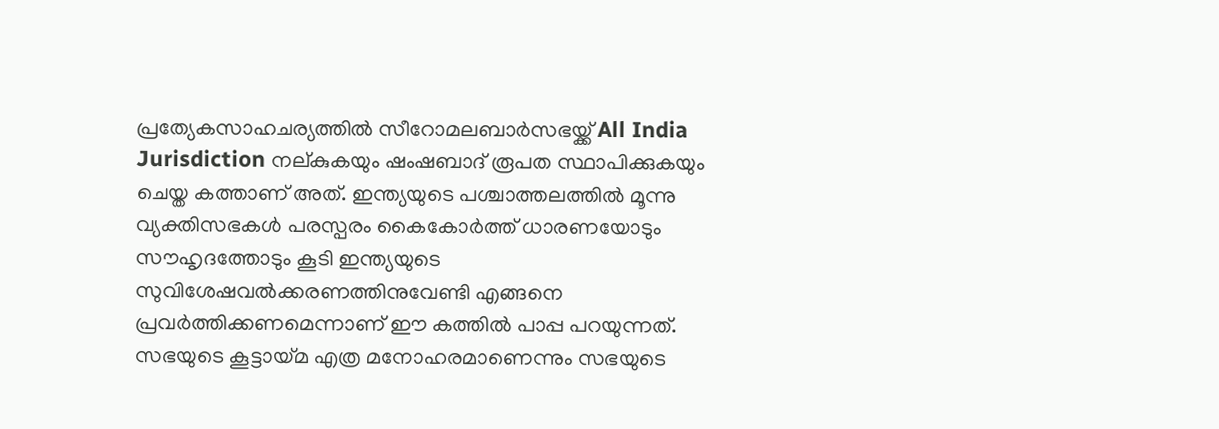പ്രത്യേകസാഹചര്യത്തിൽ സീറോമലബാർസഭയ്ക്ക് All India Jurisdiction നല്കുകയും ഷംഷബാദ് രൂപത സ്ഥാപിക്കുകയും ചെയ്ത കത്താണ് അത്. ഇന്ത്യയുടെ പശ്ചാത്തലത്തിൽ മൂന്നു വ്യക്തിസഭകൾ പരസ്പരം കൈകോർത്ത് ധാരണയോടും സൗഹൃദത്തോടും കൂടി ഇന്ത്യയുടെ സുവിശേഷവൽക്കരണത്തിനുവേണ്ടി എങ്ങനെ പ്രവർത്തിക്കണമെന്നാണ് ഈ കത്തിൽ പാപ്പ പറയുന്നത്. സഭയുടെ കൂട്ടായ്മ എത്ര മനോഹരമാണെന്നും സഭയുടെ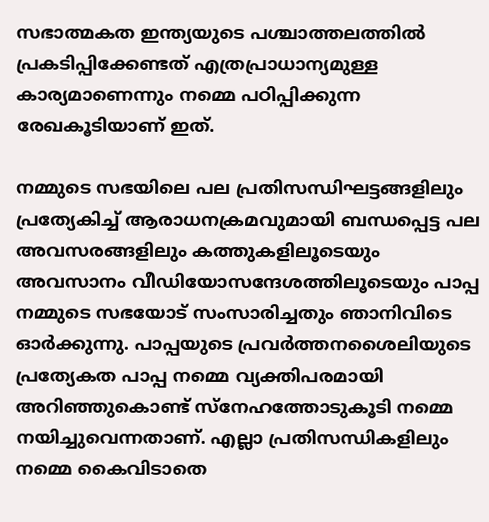സഭാത്മകത ഇന്ത്യയുടെ പശ്ചാത്തലത്തിൽ പ്രകടിപ്പിക്കേണ്ടത് എത്രപ്രാധാന്യമുള്ള കാര്യമാണെന്നും നമ്മെ പഠിപ്പിക്കുന്ന രേഖകൂടിയാണ് ഇത്.

നമ്മുടെ സഭയിലെ പല പ്രതിസന്ധിഘട്ടങ്ങളിലും പ്രത്യേകിച്ച് ആരാധനക്രമവുമായി ബന്ധപ്പെട്ട പല അവസരങ്ങളിലും കത്തുകളിലൂടെയും അവസാനം വീഡിയോസന്ദേശത്തിലൂടെയും പാപ്പ നമ്മുടെ സഭയോട് സംസാരിച്ചതും ഞാനിവിടെ ഓർക്കുന്നു. പാപ്പയുടെ പ്രവർത്തനശൈലിയുടെ പ്രത്യേകത പാപ്പ നമ്മെ വ്യക്തിപരമായി അറിഞ്ഞുകൊണ്ട് സ്നേഹത്തോടുകൂടി നമ്മെ നയിച്ചുവെന്നതാണ്. എല്ലാ പ്രതിസന്ധികളിലും നമ്മെ കൈവിടാതെ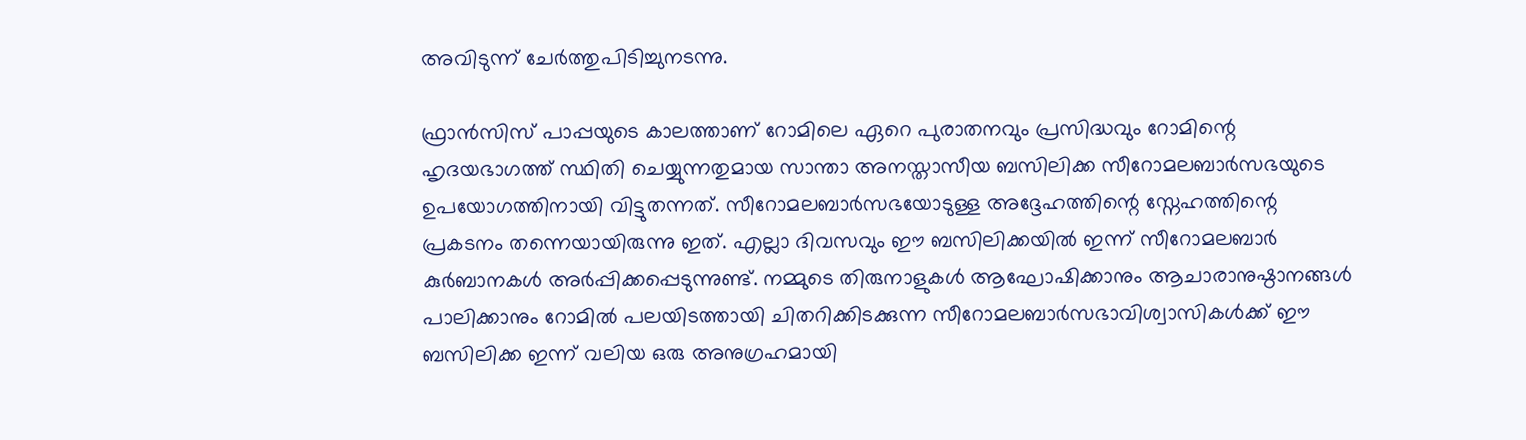അവിടുന്ന് ചേർത്തുപിടിച്ചുനടന്നു.

ഫ്രാൻസിസ് പാപ്പയുടെ കാലത്താണ് റോമിലെ ഏറെ പുരാതനവും പ്രസിദ്ധവും റോമിന്റെ ഹൃദയഭാഗത്ത് സ്ഥിതി ചെയ്യുന്നതുമായ സാന്താ അനസ്താസീയ ബസിലിക്ക സീറോമലബാർസഭയുടെ ഉപയോഗത്തിനായി വിട്ടുതന്നത്. സീറോമലബാർസഭയോടുള്ള അദ്ദേഹത്തിന്റെ സ്നേഹത്തിന്റെ പ്രകടനം തന്നെയായിരുന്നു ഇത്. എല്ലാ ദിവസവും ഈ ബസിലിക്കയിൽ ഇന്ന് സീറോമലബാർ കുർബാനകൾ അർപ്പിക്കപ്പെടുന്നുണ്ട്. നമ്മുടെ തിരുനാളുകൾ ആഘോഷിക്കാനും ആചാരാനുഷ്ഠാനങ്ങൾ പാലിക്കാനും റോമിൽ പലയിടത്തായി ചിതറിക്കിടക്കുന്ന സീറോമലബാർസഭാവിശ്വാസികൾക്ക് ഈ ബസിലിക്ക ഇന്ന് വലിയ ഒരു അനുഗ്രഹമായി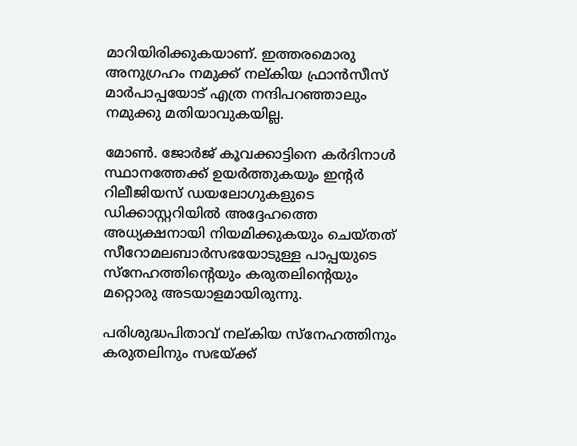മാറിയിരിക്കുകയാണ്. ഇത്തരമൊരു അനുഗ്രഹം നമുക്ക് നല്കിയ ഫ്രാൻസീസ് മാർപാപ്പയോട് എത്ര നന്ദിപറഞ്ഞാലും നമുക്കു മതിയാവുകയില്ല.

മോൺ. ജോർജ് കൂവക്കാട്ടിനെ കർദിനാൾ സ്ഥാനത്തേക്ക് ഉയർത്തുകയും ഇന്റർ റിലീജിയസ് ഡയലോഗുകളുടെ ഡിക്കാസ്റ്ററിയിൽ അദ്ദേഹത്തെ അധ്യക്ഷനായി നിയമിക്കുകയും ചെയ്തത് സീറോമലബാർസഭയോടുള്ള പാപ്പയുടെ സ്നേഹത്തിന്റെയും കരുതലിന്റെയും മറ്റൊരു അടയാളമായിരുന്നു.

പരിശുദ്ധപിതാവ് നല്കിയ സ്നേഹത്തിനും കരുതലിനും സഭയ്ക്ക്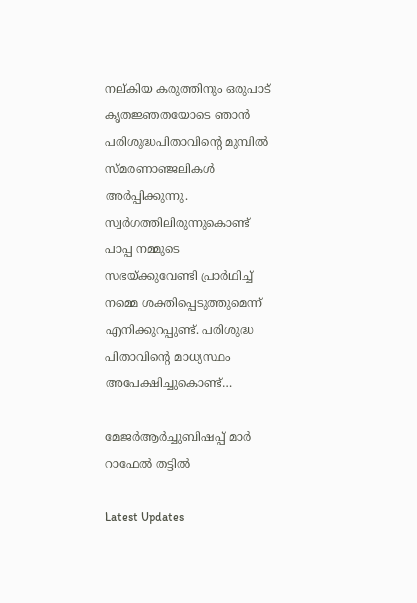നല്കിയ കരുത്തിനും ഒരുപാട് കൃതജ്ഞതയോടെ ഞാൻ പരിശുദ്ധപിതാവിന്റെ മുമ്പിൽ സ്മരണാഞ്ജലികൾ അർപ്പിക്കുന്നു. സ്വർഗത്തിലിരുന്നുകൊണ്ട് പാപ്പ നമ്മുടെ സഭയ്ക്കുവേണ്ടി പ്രാർഥിച്ച് നമ്മെ ശക്തിപ്പെടുത്തുമെന്ന് എനിക്കുറപ്പുണ്ട്. പരിശുദ്ധ പിതാവിന്റെ മാധ്യസ്ഥം അപേക്ഷിച്ചുകൊണ്ട്…

മേജർആർച്ചുബിഷപ്പ് മാർ റാഫേൽ തട്ടിൽ

Latest Updates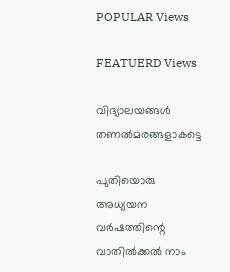POPULAR Views

FEATUERD Views

വിദ്യാലയങ്ങള്‍ തണല്‍മരങ്ങളാകട്ടെ

പുതിയൊരു അധ്യയന വര്‍ഷത്തിന്റെ വാതില്‍ക്കല്‍ നാം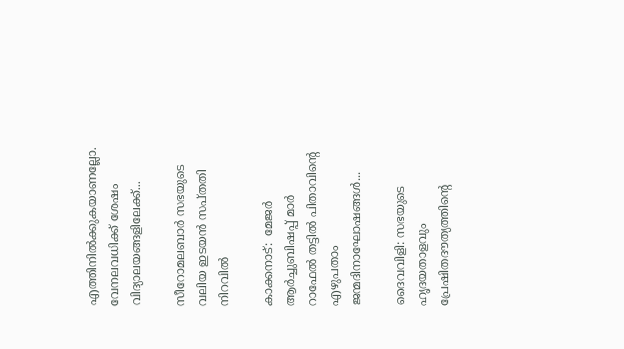എത്തിനില്‍ക്കുകയാണല്ലോ. വേനലവധിക്ക് ശേഷം വിദ്യാലയങ്ങളിലേക്ക്...

സീറോമലബാര്‍ സഭയുടെ വലിയ ഇടയന്‍ സപ്തതി നിറവില്‍

കാക്കനാട്:  മേജര്‍ ആര്‍ച്ചുബിഷപ്പ് മാര്‍ റാഫേല്‍ തട്ടില്‍ പിതാവിന്റെ എഴുപതാം ജന്മദിനാഘോഷങ്ങള്‍...

ദൈവവിളി: സഭയുടെ ഹൃദയതാളവും പ്രേഷിതദൗത്യത്തിന്റെ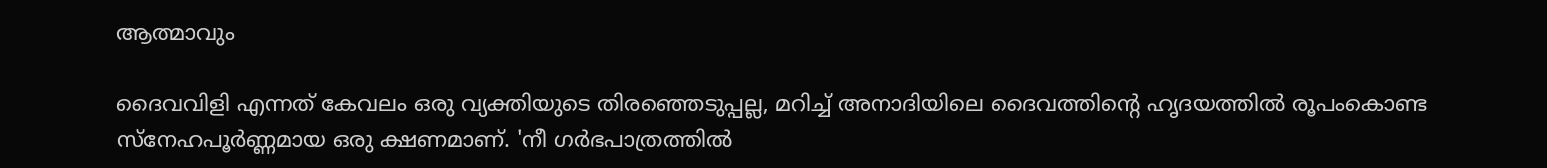ആത്മാവും

ദൈവവിളി എന്നത് കേവലം ഒരു വ്യക്തിയുടെ തിരഞ്ഞെടുപ്പല്ല, മറിച്ച് അനാദിയിലെ ദൈവത്തിന്റെ ഹൃദയത്തില്‍ രൂപംകൊണ്ട സ്‌നേഹപൂര്‍ണ്ണമായ ഒരു ക്ഷണമാണ്. 'നീ ഗര്‍ഭപാത്രത്തില്‍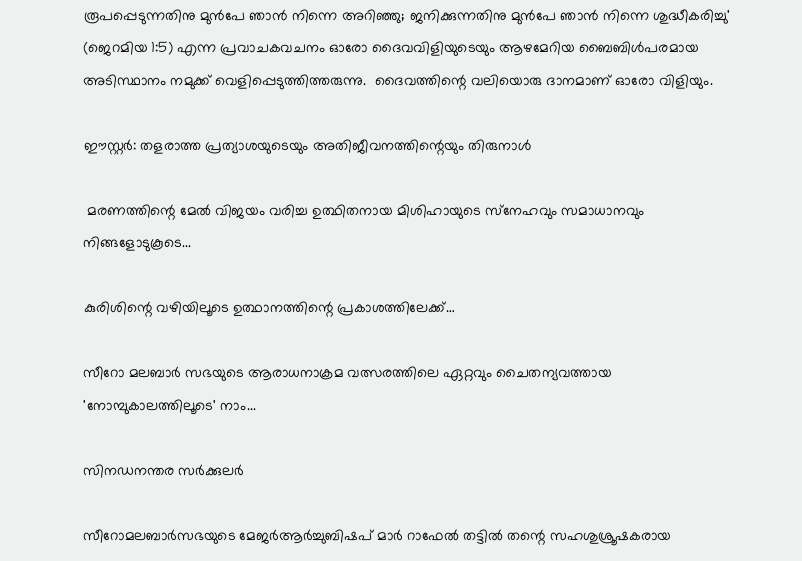രൂപപ്പെടുന്നതിനു മുന്‍പേ ഞാന്‍ നിന്നെ അറിഞ്ഞു; ജനിക്കുന്നതിനു മുന്‍പേ ഞാന്‍ നിന്നെ ശുദ്ധീകരിച്ചു' (ജെറമിയ 1:5) എന്ന പ്രവാചകവചനം ഓരോ ദൈവവിളിയുടെയും ആഴമേറിയ ബൈബിള്‍പരമായ അടിസ്ഥാനം നമുക്ക് വെളിപ്പെടുത്തിത്തരുന്നു.  ദൈവത്തിന്റെ വലിയൊരു ദാനമാണ് ഓരോ വിളിയും.

ഈസ്റ്റര്‍: തളരാത്ത പ്രത്യാശയുടെയും അതിജീവനത്തിന്റെയും തിരുനാള്‍

 മരണത്തിന്റെ മേല്‍ വിജയം വരിച്ച ഉത്ഥിതനായ മിശിഹായുടെ സ്‌നേഹവും സമാധാനവും നിങ്ങളോടുകൂടെ...

കുരിശിന്റെ വഴിയിലൂടെ ഉത്ഥാനത്തിന്റെ പ്രകാശത്തിലേക്ക്…

സീറോ മലബാര്‍ സഭയുടെ ആരാധനാക്രമ വത്സരത്തിലെ ഏറ്റവും ചൈതന്യവത്തായ 'നോമ്പുകാലത്തിലൂടെ' നാം...

സിനഡനന്തര സര്‍ക്കുലര്‍

സീറോമലബാര്‍സഭയുടെ മേജര്‍ആര്‍ച്ചുബിഷപ് മാര്‍ റാഫേല്‍ തട്ടില്‍ തന്റെ സഹശുശ്രൂഷകരായ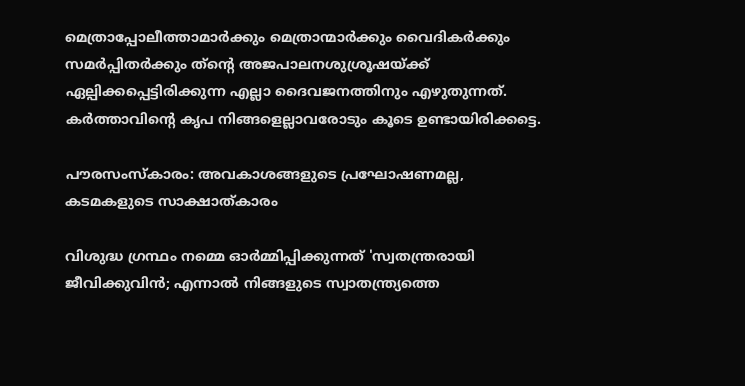മെത്രാപ്പോലീത്താമാര്‍ക്കും മെത്രാന്മാര്‍ക്കും വൈദികര്‍ക്കും സമര്‍പ്പിതര്‍ക്കും ത്‌ന്റെ അജപാലനശുശ്രൂഷയ്ക്ക് ഏല്പിക്കപ്പെട്ടിരിക്കുന്ന എല്ലാ ദൈവജനത്തിനും എഴുതുന്നത്.  കര്‍ത്താവിന്റെ കൃപ നിങ്ങളെല്ലാവരോടും കൂടെ ഉണ്ടായിരിക്കട്ടെ.

പൗരസംസ്‌കാരം: അവകാശങ്ങളുടെ പ്രഘോഷണമല്ല, കടമകളുടെ സാക്ഷാത്കാരം

വിശുദ്ധ ഗ്രന്ഥം നമ്മെ ഓര്‍മ്മിപ്പിക്കുന്നത് 'സ്വതന്ത്രരായി ജീവിക്കുവിന്‍; എന്നാല്‍ നിങ്ങളുടെ സ്വാതന്ത്ര്യത്തെ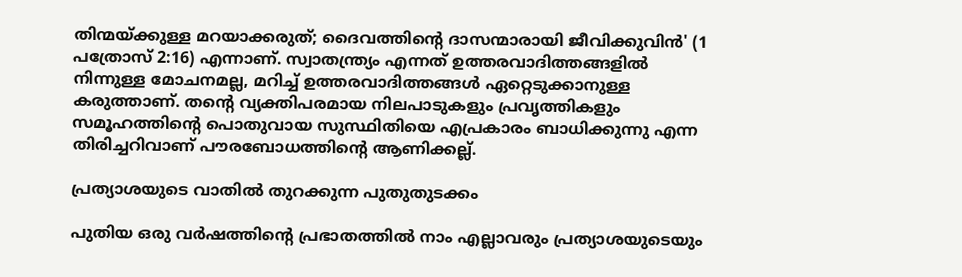തിന്മയ്ക്കുള്ള മറയാക്കരുത്; ദൈവത്തിന്റെ ദാസന്മാരായി ജീവിക്കുവിന്‍' (1 പത്രോസ് 2:16) എന്നാണ്. സ്വാതന്ത്ര്യം എന്നത് ഉത്തരവാദിത്തങ്ങളില്‍ നിന്നുള്ള മോചനമല്ല, മറിച്ച് ഉത്തരവാദിത്തങ്ങള്‍ ഏറ്റെടുക്കാനുള്ള കരുത്താണ്. തന്റെ വ്യക്തിപരമായ നിലപാടുകളും പ്രവൃത്തികളും സമൂഹത്തിന്റെ പൊതുവായ സുസ്ഥിതിയെ എപ്രകാരം ബാധിക്കുന്നു എന്ന തിരിച്ചറിവാണ് പൗരബോധത്തിന്റെ ആണിക്കല്ല്.

പ്രത്യാശയുടെ വാതില്‍ തുറക്കുന്ന പുതുതുടക്കം

പുതിയ ഒരു വര്‍ഷത്തിന്റെ പ്രഭാതത്തില്‍ നാം എല്ലാവരും പ്രത്യാശയുടെയും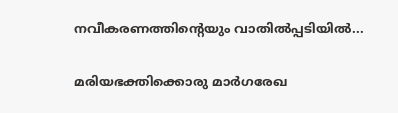നവീകരണത്തിന്റെയും വാതില്‍പ്പടിയില്‍...

മരിയഭക്തിക്കൊരു മാര്‍ഗരേഖ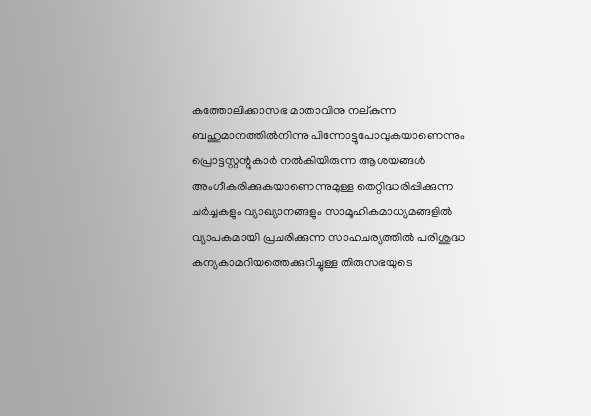കത്തോലിക്കാസഭ മാതാവിനു നല്കുന്ന ബഹുമാനത്തില്‍നിന്നു പിന്നോട്ടുപോവുകയാണെന്നും പ്രൊട്ടസ്റ്റന്റുകാര്‍ നല്‍കിയിരുന്ന ആശയങ്ങള്‍ അംഗീകരിക്കുകയാണെന്നുമുള്ള തെറ്റിദ്ധരിപ്പിക്കുന്ന ചര്‍ച്ചകളും വ്യാഖ്യാനങ്ങളും സാമൂഹികമാധ്യമങ്ങളില്‍ വ്യാപകമായി പ്രചരിക്കുന്ന സാഹചര്യത്തില്‍ പരിശുദ്ധ കന്യകാമറിയത്തെക്കുറിച്ചുള്ള തിരുസഭയുടെ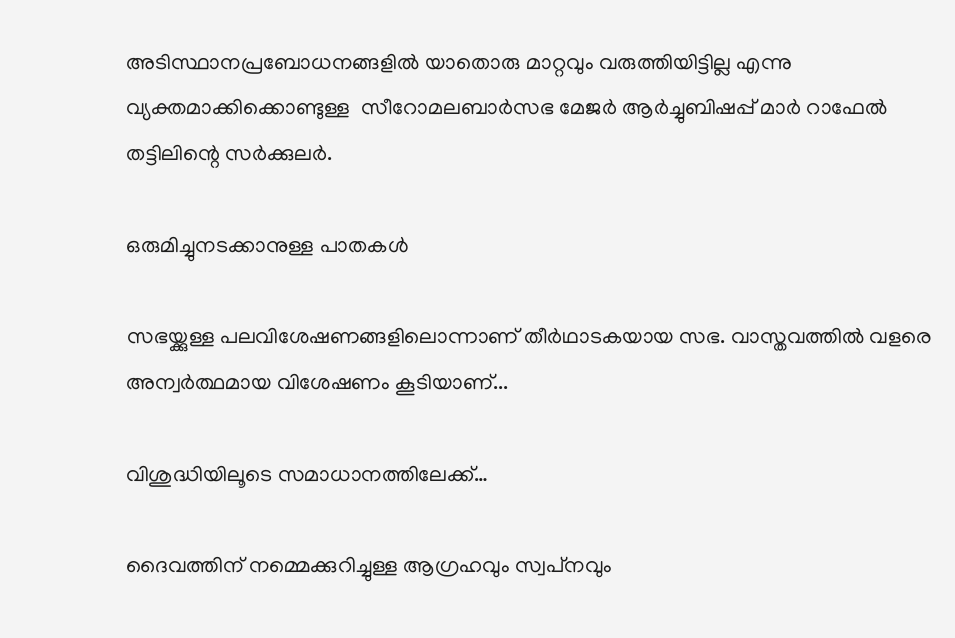അടിസ്ഥാനപ്രബോധനങ്ങളില്‍ യാതൊരു മാറ്റവും വരുത്തിയിട്ടില്ല എന്നു വ്യക്തമാക്കിക്കൊണ്ടുള്ള  സീറോമലബാര്‍സഭ മേജര്‍ ആര്‍ച്ചുബിഷപ്പ് മാര്‍ റാഫേല്‍ തട്ടിലിന്റെ സര്‍ക്കുലര്‍.

ഒരുമിച്ചുനടക്കാനുള്ള പാതകള്‍

സഭയ്ക്കുള്ള പലവിശേഷണങ്ങളിലൊന്നാണ് തീര്‍ഥാടകയായ സഭ. വാസ്തവത്തില്‍ വളരെ അന്വര്‍ത്ഥമായ വിശേഷണം കൂടിയാണ്...

വിശുദ്ധിയിലൂടെ സമാധാനത്തിലേക്ക്…

ദൈവത്തിന് നമ്മെക്കുറിച്ചുള്ള ആഗ്രഹവും സ്വപ്‌നവും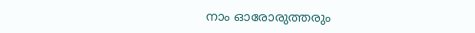നാം ഓരോരുത്തരും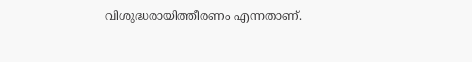വിശുദ്ധരായിത്തീരണം എന്നതാണ്.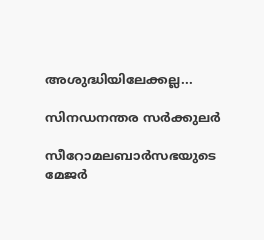അശുദ്ധിയിലേക്കല്ല...

സിനഡനന്തര സര്‍ക്കുലര്‍

സീറോമലബാര്‍സഭയുടെ മേജര്‍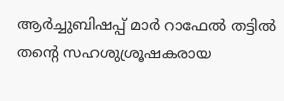ആര്‍ച്ചുബിഷപ്പ് മാര്‍ റാഫേല്‍ തട്ടില്‍  തന്റെ സഹശുശ്രൂഷകരായ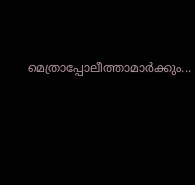മെത്രാപ്പോലീത്താമാര്‍ക്കും...